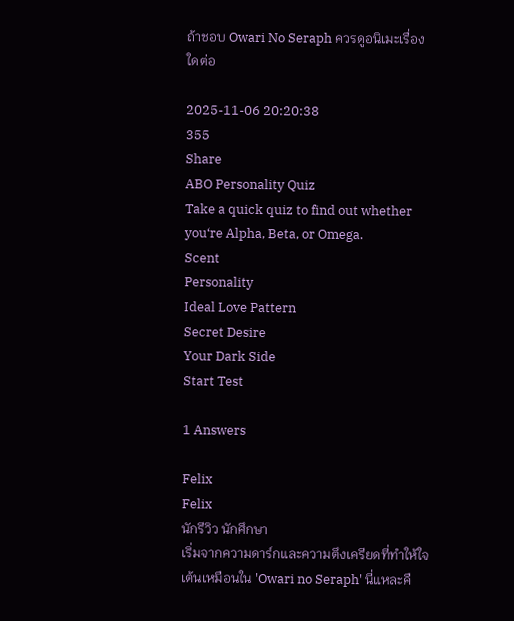ถ้าชอบ Owari No Seraph ควรดูอนิเมะเรื่องใดต่อ

2025-11-06 20:20:38
355
Share
ABO Personality Quiz
Take a quick quiz to find out whether you‘re Alpha, Beta, or Omega.
Scent
Personality
Ideal Love Pattern
Secret Desire
Your Dark Side
Start Test

1 Answers

Felix
Felix
นักรีวิว นักศึกษา
เริ่มจากความดาร์กและความตึงเครียดที่ทำให้ใจเต้นเหมือนใน 'Owari no Seraph' นี่แหละคื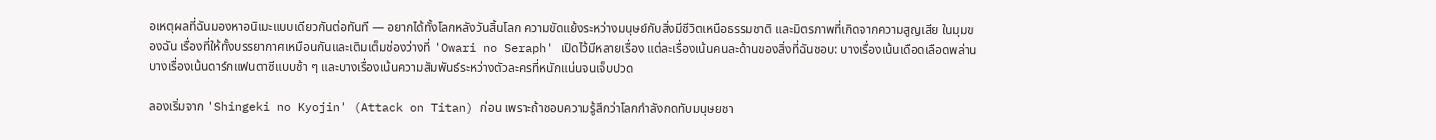อเหตุผลที่ฉันมองหาอนิเมะแบบเดียวกันต่อทันที — อยากได้ทั้งโลกหลังวันสิ้นโลก ความขัดแย้งระหว่างมนุษย์กับสิ่งมีชีวิตเหนือธรรมชาติ และมิตรภาพที่เกิดจากความสูญเสีย ในมุมของฉัน เรื่องที่ให้ทั้งบรรยากาศเหมือนกันและเติมเต็มช่องว่างที่ 'Owari no Seraph' เปิดไว้มีหลายเรื่อง แต่ละเรื่องเน้นคนละด้านของสิ่งที่ฉันชอบ: บางเรื่องเน้นเดือดเลือดพล่าน บางเรื่องเน้นดาร์กแฟนตาซีแบบช้า ๆ และบางเรื่องเน้นความสัมพันธ์ระหว่างตัวละครที่หนักแน่นจนเจ็บปวด

ลองเริ่มจาก 'Shingeki no Kyojin' (Attack on Titan) ก่อน เพราะถ้าชอบความรู้สึกว่าโลกกำลังกดทับมนุษยชา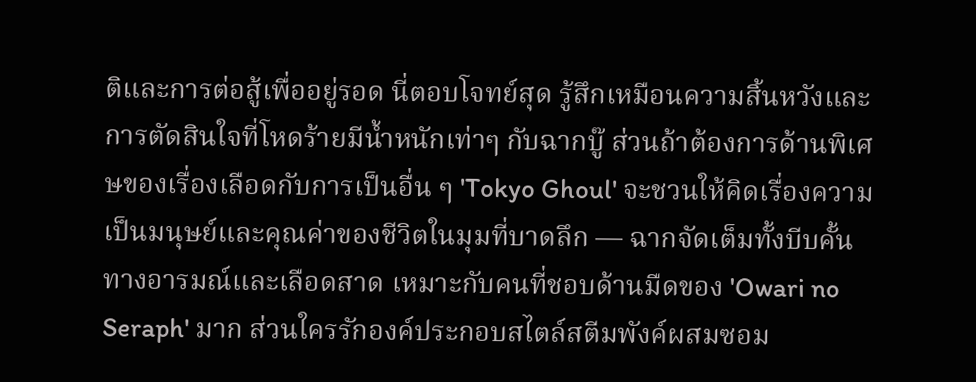ติและการต่อสู้เพื่ออยู่รอด นี่ตอบโจทย์สุด รู้สึกเหมือนความสิ้นหวังและการตัดสินใจที่โหดร้ายมีน้ำหนักเท่าๆ กับฉากบู๊ ส่วนถ้าต้องการด้านพิเศษของเรื่องเลือดกับการเป็นอื่น ๆ 'Tokyo Ghoul' จะชวนให้คิดเรื่องความเป็นมนุษย์และคุณค่าของชีวิตในมุมที่บาดลึก — ฉากจัดเต็มทั้งบีบคั้นทางอารมณ์และเลือดสาด เหมาะกับคนที่ชอบด้านมืดของ 'Owari no Seraph' มาก ส่วนใครรักองค์ประกอบสไตล์สตีมพังค์ผสมซอม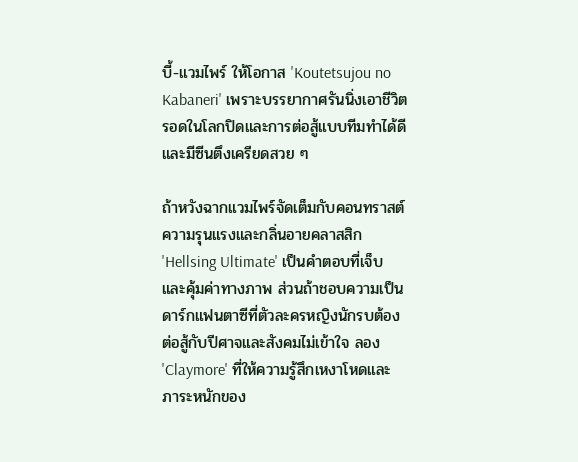บี้-แวมไพร์ ให้โอกาส 'Koutetsujou no Kabaneri' เพราะบรรยากาศรันนิ่งเอาชีวิตรอดในโลกปิดและการต่อสู้แบบทีมทำได้ดีและมีซีนตึงเครียดสวย ๆ

ถ้าหวังฉากแวมไพร์จัดเต็มกับคอนทราสต์ความรุนแรงและกลิ่นอายคลาสสิก 'Hellsing Ultimate' เป็นคำตอบที่เจ็บและคุ้มค่าทางภาพ ส่วนถ้าชอบความเป็นดาร์กแฟนตาซีที่ตัวละครหญิงนักรบต้องต่อสู้กับปีศาจและสังคมไม่เข้าใจ ลอง 'Claymore' ที่ให้ความรู้สึกเหงาโหดและภาระหนักของ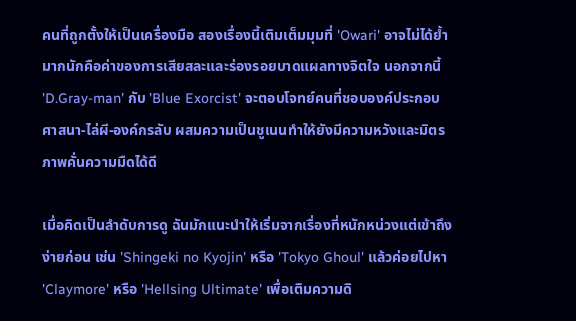คนที่ถูกตั้งให้เป็นเครื่องมือ สองเรื่องนี้เติมเต็มมุมที่ 'Owari' อาจไม่ได้ย้ำมากนักคือค่าของการเสียสละและร่องรอยบาดแผลทางจิตใจ นอกจากนี้ 'D.Gray-man' กับ 'Blue Exorcist' จะตอบโจทย์คนที่ชอบองค์ประกอบศาสนา-ไล่ผี-องค์กรลับ ผสมความเป็นชูเนนทำให้ยังมีความหวังและมิตรภาพคั่นความมืดได้ดี

เมื่อคิดเป็นลำดับการดู ฉันมักแนะนำให้เริ่มจากเรื่องที่หนักหน่วงแต่เข้าถึงง่ายก่อน เช่น 'Shingeki no Kyojin' หรือ 'Tokyo Ghoul' แล้วค่อยไปหา 'Claymore' หรือ 'Hellsing Ultimate' เพื่อเติมความดิ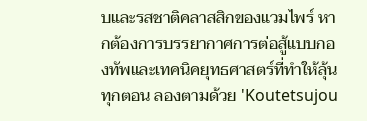บและรสชาติคลาสสิกของแวมไพร์ หากต้องการบรรยากาศการต่อสู้แบบกองทัพและเทคนิคยุทธศาสตร์ที่ทำให้ลุ้นทุกตอน ลองตามด้วย 'Koutetsujou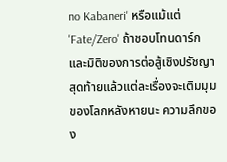no Kabaneri' หรือแม้แต่ 'Fate/Zero' ถ้าชอบโทนดาร์กและมิติของการต่อสู้เชิงปรัชญา สุดท้ายแล้วแต่ละเรื่องจะเติมมุมของโลกหลังหายนะ ความลึกของ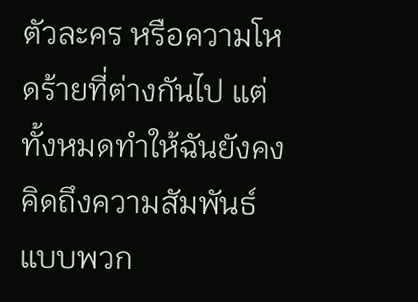ตัวละคร หรือความโหดร้ายที่ต่างกันไป แต่ทั้งหมดทำให้ฉันยังคงคิดถึงความสัมพันธ์แบบพวก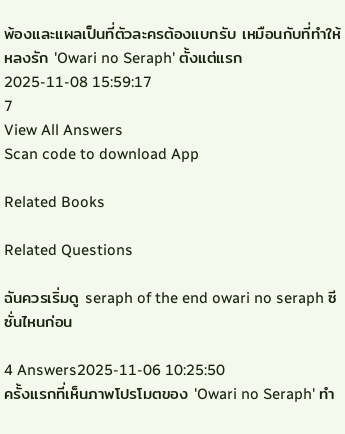พ้องและแผลเป็นที่ตัวละครต้องแบกรับ เหมือนกับที่ทำให้หลงรัก 'Owari no Seraph' ตั้งแต่แรก
2025-11-08 15:59:17
7
View All Answers
Scan code to download App

Related Books

Related Questions

ฉันควรเริ่มดู seraph of the end owari no seraph ซีซั่นไหนก่อน

4 Answers2025-11-06 10:25:50
ครั้งแรกที่เห็นภาพโปรโมตของ 'Owari no Seraph' ทำ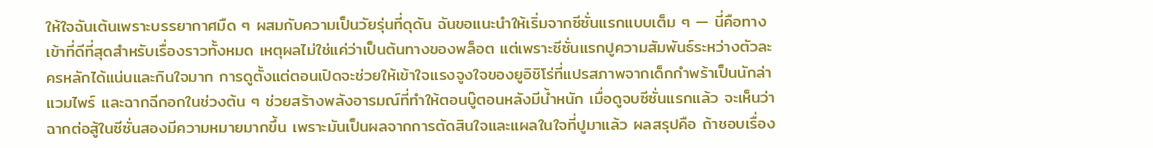ให้ใจฉันเต้นเพราะบรรยากาศมืด ๆ ผสมกับความเป็นวัยรุ่นที่ดุดัน ฉันขอแนะนำให้เริ่มจากซีซั่นแรกแบบเต็ม ๆ — นี่คือทางเข้าที่ดีที่สุดสำหรับเรื่องราวทั้งหมด เหตุผลไม่ใช่แค่ว่าเป็นต้นทางของพล็อต แต่เพราะซีซั่นแรกปูความสัมพันธ์ระหว่างตัวละครหลักได้แน่นและกินใจมาก การดูตั้งแต่ตอนเปิดจะช่วยให้เข้าใจแรงจูงใจของยูอิชิโร่ที่แปรสภาพจากเด็กกำพร้าเป็นนักล่าแวมไพร์ และฉากฉีกอกในช่วงต้น ๆ ช่วยสร้างพลังอารมณ์ที่ทำให้ตอนบู๊ตอนหลังมีน้ำหนัก เมื่อดูจบซีซั่นแรกแล้ว จะเห็นว่าฉากต่อสู้ในซีซั่นสองมีความหมายมากขึ้น เพราะมันเป็นผลจากการตัดสินใจและแผลในใจที่ปูมาแล้ว ผลสรุปคือ ถ้าชอบเรื่อง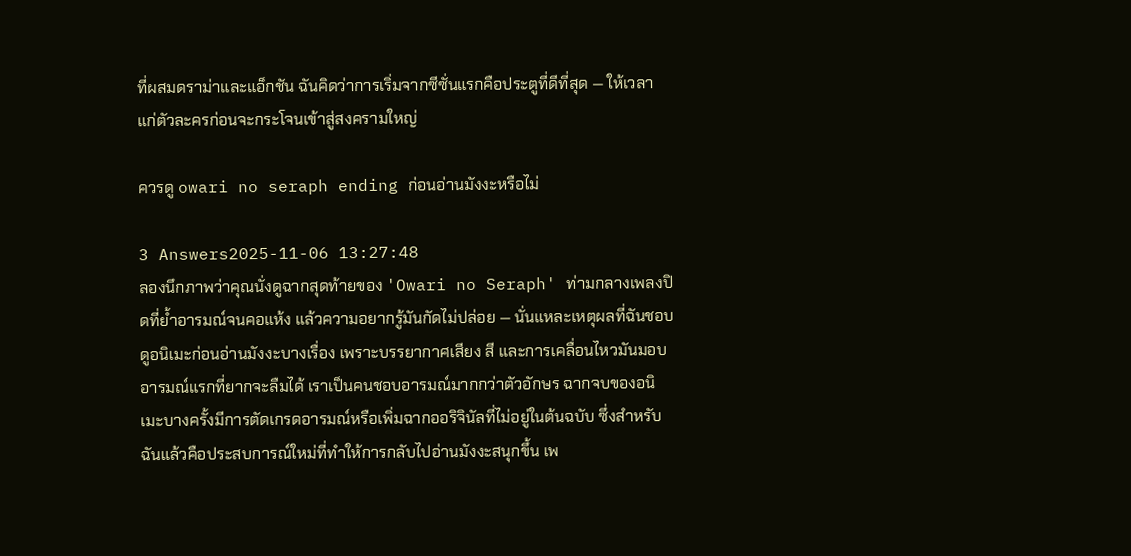ที่ผสมดราม่าและแอ็กชัน ฉันคิดว่าการเริ่มจากซีซั่นแรกคือประตูที่ดีที่สุด — ให้เวลาแก่ตัวละครก่อนจะกระโจนเข้าสู่สงครามใหญ่

ควรดู owari no seraph ending ก่อนอ่านมังงะหรือไม่

3 Answers2025-11-06 13:27:48
ลองนึกภาพว่าคุณนั่งดูฉากสุดท้ายของ 'Owari no Seraph' ท่ามกลางเพลงปิดที่ย้ำอารมณ์จนคอแห้ง แล้วความอยากรู้มันกัดไม่ปล่อย — นั่นแหละเหตุผลที่ฉันชอบดูอนิเมะก่อนอ่านมังงะบางเรื่อง เพราะบรรยากาศเสียง สี และการเคลื่อนไหวมันมอบอารมณ์แรกที่ยากจะลืมได้ เราเป็นคนชอบอารมณ์มากกว่าตัวอักษร ฉากจบของอนิเมะบางครั้งมีการตัดเกรดอารมณ์หรือเพิ่มฉากออริจินัลที่ไม่อยู่ในต้นฉบับ ซึ่งสำหรับฉันแล้วคือประสบการณ์ใหม่ที่ทำให้การกลับไปอ่านมังงะสนุกขึ้น เพ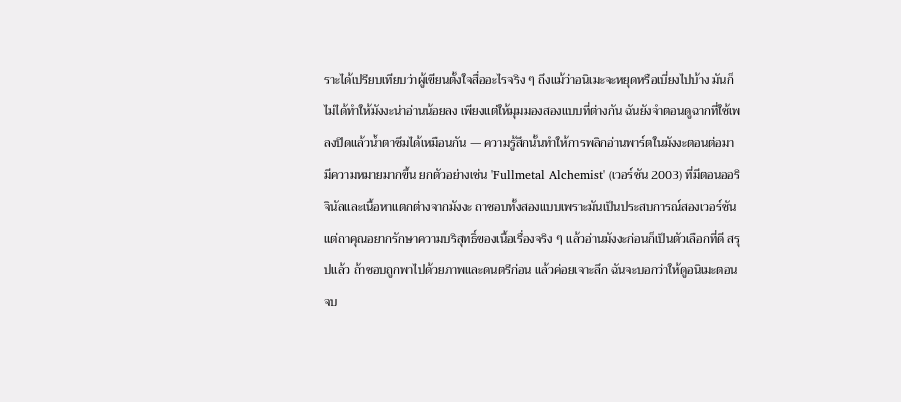ราะได้เปรียบเทียบว่าผู้เขียนตั้งใจสื่ออะไรจริง ๆ ถึงแม้ว่าอนิเมะจะหยุดหรือเบี่ยงไปบ้าง มันก็ไม่ได้ทำให้มังงะน่าอ่านน้อยลง เพียงแต่ให้มุมมองสองแบบที่ต่างกัน ฉันยังจำตอนดูฉากที่ใช้เพลงปิดแล้วน้ำตาซึมได้เหมือนกัน — ความรู้สึกนั้นทำให้การพลิกอ่านพาร์ตในมังงะตอนต่อมามีความหมายมากขึ้น ยกตัวอย่างเช่น 'Fullmetal Alchemist' (เวอร์ชัน 2003) ที่มีตอนออริจินัลและเนื้อหาแตกต่างจากมังงะ ถาชอบทั้งสองแบบเพราะมันเป็นประสบการณ์สองเวอร์ชัน แต่ถาคุณอยากรักษาความบริสุทธิ์ของเนื้อเรื่องจริง ๆ แล้วอ่านมังงะก่อนก็เป็นตัวเลือกที่ดี สรุปแล้ว ถ้าชอบถูกพาไปด้วยภาพและดนตรีก่อน แล้วค่อยเจาะลึก ฉันจะบอกว่าให้ดูอนิเมะตอนจบ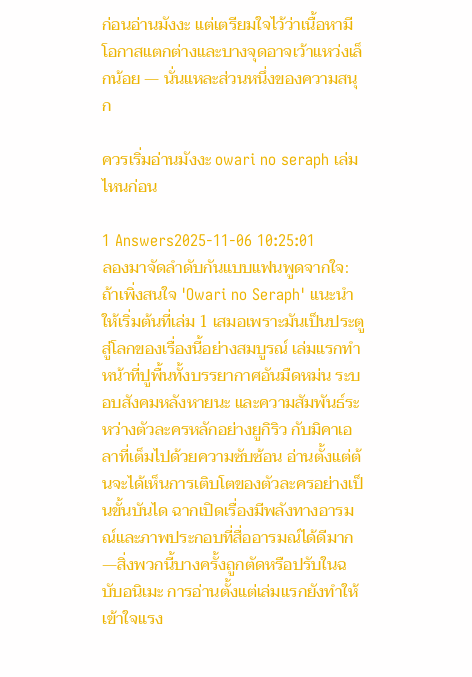ก่อนอ่านมังงะ แต่เตรียมใจไว้ว่าเนื้อหามีโอกาสแตกต่างและบางจุดอาจเว้าแหว่งเล็กน้อย — นั่นแหละส่วนหนึ่งของความสนุก

ควรเริ่มอ่านมังงะ owari no seraph เล่มไหนก่อน

1 Answers2025-11-06 10:25:01
ลองมาจัดลำดับกันแบบแฟนพูดจากใจ: ถ้าเพิ่งสนใจ 'Owari no Seraph' แนะนำให้เริ่มต้นที่เล่ม 1 เสมอเพราะมันเป็นประตูสู่โลกของเรื่องนี้อย่างสมบูรณ์ เล่มแรกทำหน้าที่ปูพื้นทั้งบรรยากาศอันมืดหม่น ระบอบสังคมหลังหายนะ และความสัมพันธ์ระหว่างตัวละครหลักอย่างยูกิริว กับมิคาเอลาที่เต็มไปด้วยความซับซ้อน อ่านตั้งแต่ต้นจะได้เห็นการเติบโตของตัวละครอย่างเป็นขั้นบันได ฉากเปิดเรื่องมีพลังทางอารมณ์และภาพประกอบที่สื่ออารมณ์ได้ดีมาก—สิ่งพวกนี้บางครั้งถูกตัดหรือปรับในฉบับอนิเมะ การอ่านตั้งแต่เล่มแรกยังทำให้เข้าใจแรง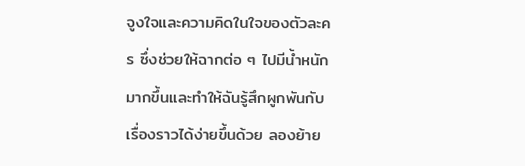จูงใจและความคิดในใจของตัวละคร ซึ่งช่วยให้ฉากต่อ ๆ ไปมีน้ำหนักมากขึ้นและทำให้ฉันรู้สึกผูกพันกับเรื่องราวได้ง่ายขึ้นด้วย ลองย้าย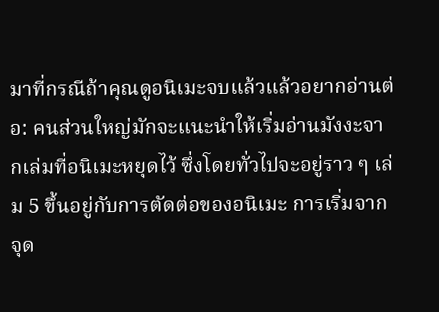มาที่กรณีถ้าคุณดูอนิเมะจบแล้วแล้วอยากอ่านต่อ: คนส่วนใหญ่มักจะแนะนำให้เริ่มอ่านมังงะจากเล่มที่อนิเมะหยุดไว้ ซึ่งโดยทั่วไปจะอยู่ราว ๆ เล่ม 5 ขึ้นอยู่กับการตัดต่อของอนิเมะ การเริ่มจากจุด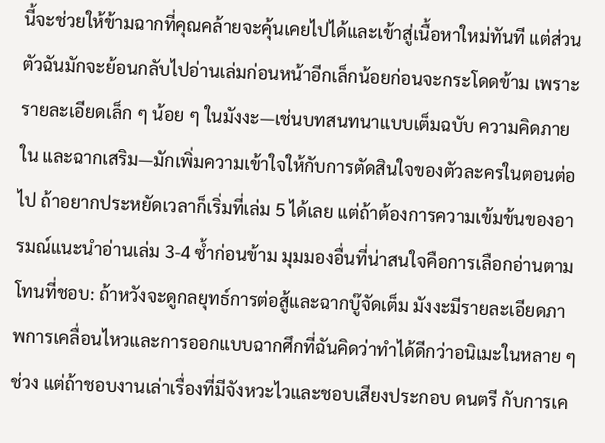นี้จะช่วยให้ข้ามฉากที่คุณคล้ายจะคุ้นเคยไปได้และเข้าสู่เนื้อหาใหม่ทันที แต่ส่วนตัวฉันมักจะย้อนกลับไปอ่านเล่มก่อนหน้าอีกเล็กน้อยก่อนจะกระโดดข้าม เพราะรายละเอียดเล็ก ๆ น้อย ๆ ในมังงะ—เช่นบทสนทนาแบบเต็มฉบับ ความคิดภายใน และฉากเสริม—มักเพิ่มความเข้าใจให้กับการตัดสินใจของตัวละครในตอนต่อไป ถ้าอยากประหยัดเวลาก็เริ่มที่เล่ม 5 ได้เลย แต่ถ้าต้องการความเข้มข้นของอารมณ์แนะนำอ่านเล่ม 3-4 ซ้ำก่อนข้าม มุมมองอื่นที่น่าสนใจคือการเลือกอ่านตามโทนที่ชอบ: ถ้าหวังจะดูกลยุทธ์การต่อสู้และฉากบู๊จัดเต็ม มังงะมีรายละเอียดภาพการเคลื่อนไหวและการออกแบบฉากศึกที่ฉันคิดว่าทำได้ดีกว่าอนิเมะในหลาย ๆ ช่วง แต่ถ้าชอบงานเล่าเรื่องที่มีจังหวะไวและชอบเสียงประกอบ ดนตรี กับการเค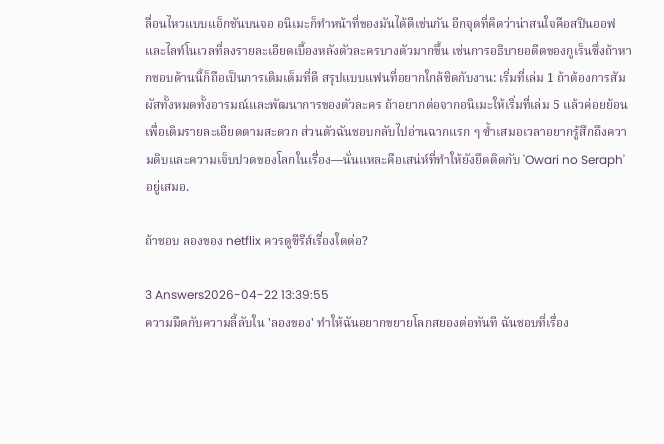ลื่อนไหวแบบแอ็กชันบนจอ อนิเมะก็ทำหน้าที่ของมันได้ดีเช่นกัน อีกจุดที่คิดว่าน่าสนใจคือสปินออฟและไลท์โนเวลที่ลงรายละเอียดเบื้องหลังตัวละครบางตัวมากขึ้น เช่นการอธิบายอดีตของกูเร็นซึ่งถ้าหากชอบด้านนี้ก็ถือเป็นการเติมเต็มที่ดี สรุปแบบแฟนที่อยากใกล้ชิดกับงาน: เริ่มที่เล่ม 1 ถ้าต้องการสัมผัสทั้งหมดทั้งอารมณ์และพัฒนาการของตัวละคร ถ้าอยากต่อจากอนิเมะให้เริ่มที่เล่ม 5 แล้วค่อยย้อนเพื่อเติมรายละเอียดตามสะดวก ส่วนตัวฉันชอบกลับไปอ่านฉากแรก ๆ ซ้ำเสมอเวลาอยากรู้สึกถึงความดิบและความเจ็บปวดของโลกในเรื่อง—นั่นแหละคือเสน่ห์ที่ทำให้ยังยึดติดกับ 'Owari no Seraph' อยู่เสมอ.

ถ้าชอบ ลองของ netflix ควรดูซีรีส์เรื่องใดต่อ?

3 Answers2026-04-22 13:39:55
ความมืดกับความลี้ลับใน 'ลองของ' ทำให้ฉันอยากขยายโลกสยองต่อทันที ฉันชอบที่เรื่อง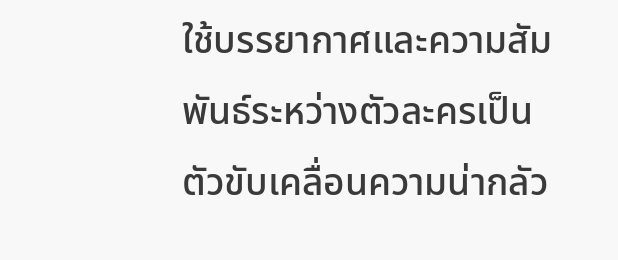ใช้บรรยากาศและความสัมพันธ์ระหว่างตัวละครเป็นตัวขับเคลื่อนความน่ากลัว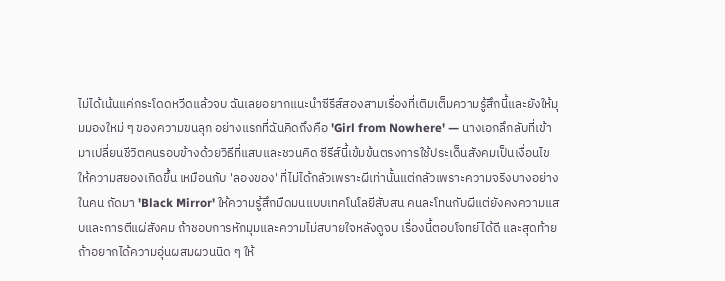ไม่ได้เน้นแค่กระโดดหวีดแล้วจบ ฉันเลยอยากแนะนำซีรีส์สองสามเรื่องที่เติมเต็มความรู้สึกนี้และยังให้มุมมองใหม่ ๆ ของความขนลุก อย่างแรกที่ฉันคิดถึงคือ 'Girl from Nowhere' — นางเอกลึกลับที่เข้ามาเปลี่ยนชีวิตคนรอบข้างด้วยวิธีที่แสบและชวนคิด ซีรีส์นี้เข้มข้นตรงการใช้ประเด็นสังคมเป็นเงื่อนไขให้ความสยองเกิดขึ้น เหมือนกับ 'ลองของ' ที่ไม่ได้กลัวเพราะผีเท่านั้นแต่กลัวเพราะความจริงบางอย่างในคน ถัดมา 'Black Mirror' ให้ความรู้สึกมืดมนแบบเทคโนโลยีสับสน คนละโทนกับผีแต่ยังคงความแสบและการตีแผ่สังคม ถ้าชอบการหักมุมและความไม่สบายใจหลังดูจบ เรื่องนี้ตอบโจทย์ได้ดี และสุดท้ายถ้าอยากได้ความอุ่นผสมผวนนิด ๆ ให้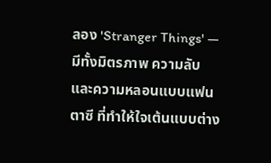ลอง 'Stranger Things' — มีทั้งมิตรภาพ ความลับ และความหลอนแบบแฟนตาซี ที่ทำให้ใจเต้นแบบต่าง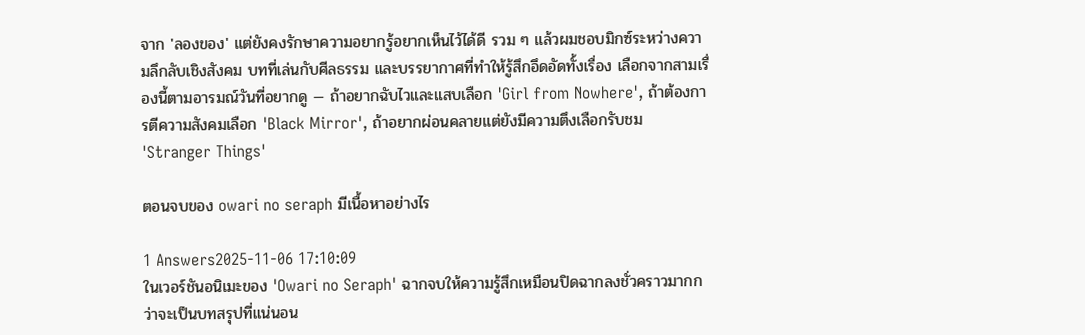จาก 'ลองของ' แต่ยังคงรักษาความอยากรู้อยากเห็นไว้ได้ดี รวม ๆ แล้วผมชอบมิกซ์ระหว่างความลึกลับเชิงสังคม บทที่เล่นกับศีลธรรม และบรรยากาศที่ทำให้รู้สึกอึดอัดทั้งเรื่อง เลือกจากสามเรื่องนี้ตามอารมณ์วันที่อยากดู — ถ้าอยากฉับไวและแสบเลือก 'Girl from Nowhere', ถ้าต้องการตีความสังคมเลือก 'Black Mirror', ถ้าอยากผ่อนคลายแต่ยังมีความตึงเลือกรับชม 'Stranger Things'

ตอนจบของ owari no seraph มีเนื้อหาอย่างไร

1 Answers2025-11-06 17:10:09
ในเวอร์ชันอนิเมะของ 'Owari no Seraph' ฉากจบให้ความรู้สึกเหมือนปิดฉากลงชั่วคราวมากกว่าจะเป็นบทสรุปที่แน่นอน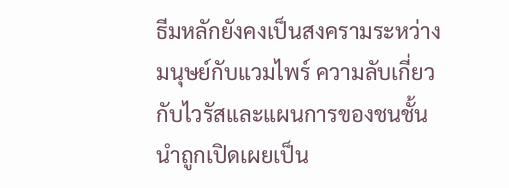ธีมหลักยังคงเป็นสงครามระหว่างมนุษย์กับแวมไพร์ ความลับเกี่ยวกับไวรัสและแผนการของชนชั้นนำถูกเปิดเผยเป็น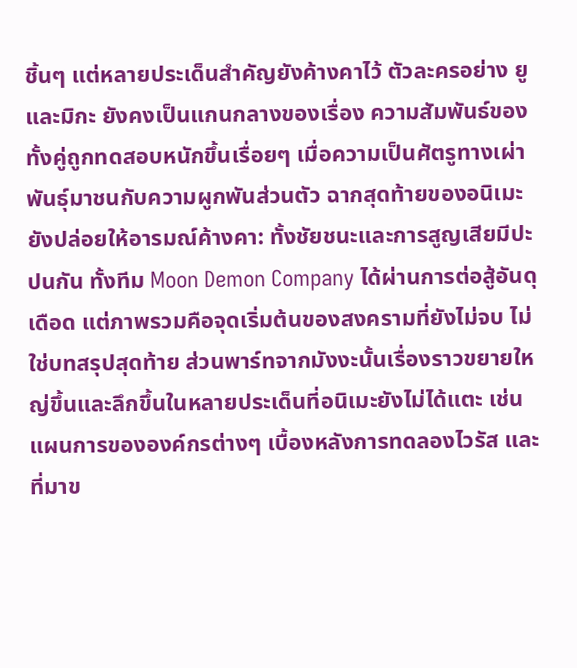ชิ้นๆ แต่หลายประเด็นสำคัญยังค้างคาไว้ ตัวละครอย่าง ยู และมิกะ ยังคงเป็นแกนกลางของเรื่อง ความสัมพันธ์ของทั้งคู่ถูกทดสอบหนักขึ้นเรื่อยๆ เมื่อความเป็นศัตรูทางเผ่าพันธุ์มาชนกับความผูกพันส่วนตัว ฉากสุดท้ายของอนิเมะยังปล่อยให้อารมณ์ค้างคา: ทั้งชัยชนะและการสูญเสียมีปะปนกัน ทั้งทีม Moon Demon Company ได้ผ่านการต่อสู้อันดุเดือด แต่ภาพรวมคือจุดเริ่มต้นของสงครามที่ยังไม่จบ ไม่ใช่บทสรุปสุดท้าย ส่วนพาร์ทจากมังงะนั้นเรื่องราวขยายใหญ่ขึ้นและลึกขึ้นในหลายประเด็นที่อนิเมะยังไม่ได้แตะ เช่น แผนการขององค์กรต่างๆ เบื้องหลังการทดลองไวรัส และที่มาข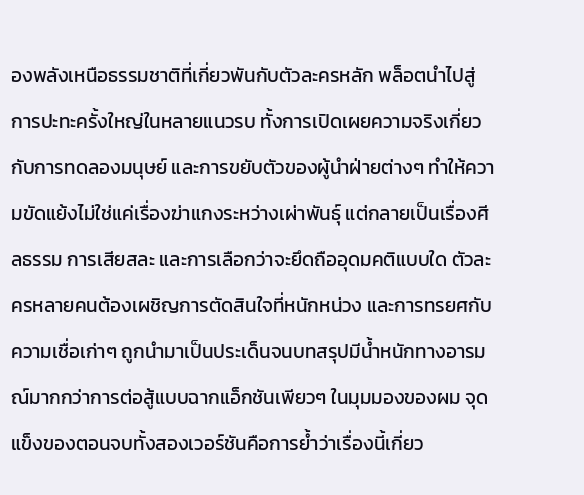องพลังเหนือธรรมชาติที่เกี่ยวพันกับตัวละครหลัก พล็อตนำไปสู่การปะทะครั้งใหญ่ในหลายแนวรบ ทั้งการเปิดเผยความจริงเกี่ยวกับการทดลองมนุษย์ และการขยับตัวของผู้นำฝ่ายต่างๆ ทำให้ความขัดแย้งไม่ใช่แค่เรื่องฆ่าแกงระหว่างเผ่าพันธุ์ แต่กลายเป็นเรื่องศีลธรรม การเสียสละ และการเลือกว่าจะยึดถืออุดมคติแบบใด ตัวละครหลายคนต้องเผชิญการตัดสินใจที่หนักหน่วง และการทรยศกับความเชื่อเก่าๆ ถูกนำมาเป็นประเด็นจนบทสรุปมีน้ำหนักทางอารมณ์มากกว่าการต่อสู้แบบฉากแอ็กชันเพียวๆ ในมุมมองของผม จุดแข็งของตอนจบทั้งสองเวอร์ชันคือการย้ำว่าเรื่องนี้เกี่ยว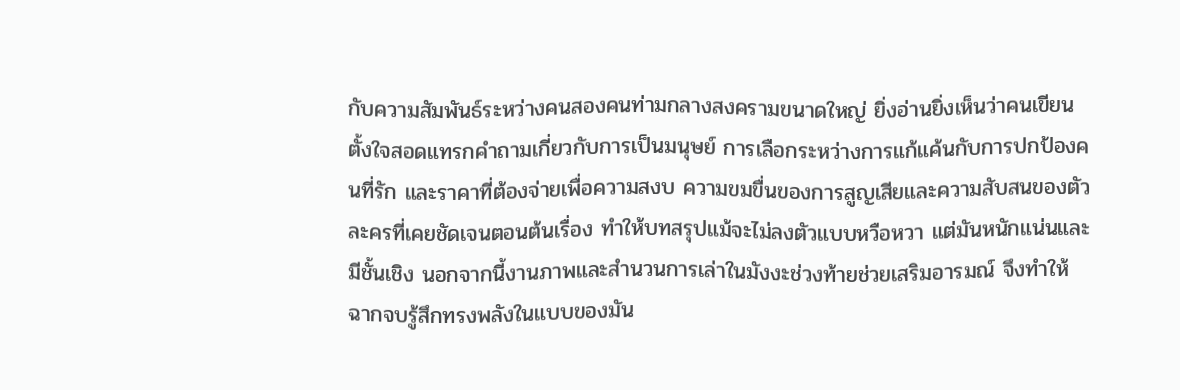กับความสัมพันธ์ระหว่างคนสองคนท่ามกลางสงครามขนาดใหญ่ ยิ่งอ่านยิ่งเห็นว่าคนเขียนตั้งใจสอดแทรกคำถามเกี่ยวกับการเป็นมนุษย์ การเลือกระหว่างการแก้แค้นกับการปกป้องคนที่รัก และราคาที่ต้องจ่ายเพื่อความสงบ ความขมขื่นของการสูญเสียและความสับสนของตัวละครที่เคยชัดเจนตอนต้นเรื่อง ทำให้บทสรุปแม้จะไม่ลงตัวแบบหวือหวา แต่มันหนักแน่นและมีชั้นเชิง นอกจากนี้งานภาพและสำนวนการเล่าในมังงะช่วงท้ายช่วยเสริมอารมณ์ จึงทำให้ฉากจบรู้สึกทรงพลังในแบบของมัน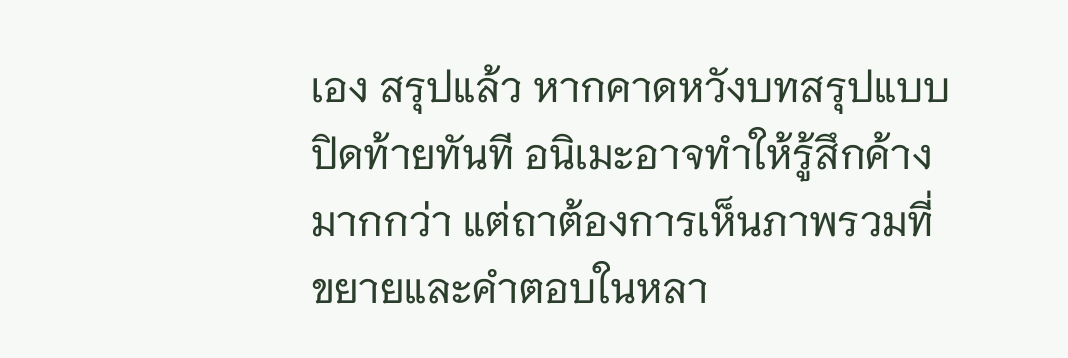เอง สรุปแล้ว หากคาดหวังบทสรุปแบบปิดท้ายทันที อนิเมะอาจทำให้รู้สึกค้างมากกว่า แต่ถาต้องการเห็นภาพรวมที่ขยายและคำตอบในหลา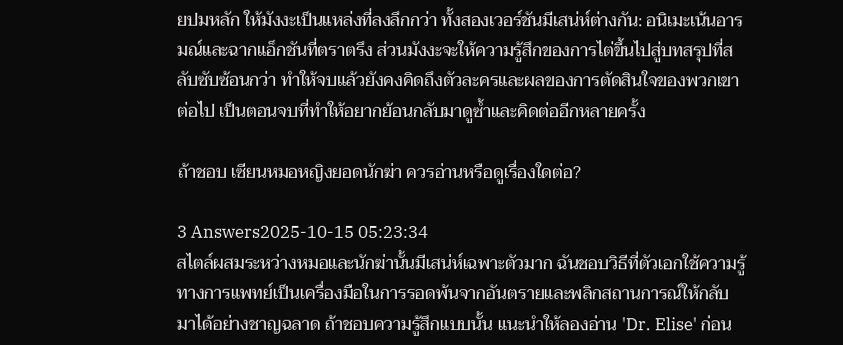ยปมหลัก ให้มังงะเป็นแหล่งที่ลงลึกกว่า ทั้งสองเวอร์ชันมีเสน่ห์ต่างกัน: อนิเมะเน้นอารมณ์และฉากแอ็กชันที่ตราตรึง ส่วนมังงะจะให้ความรู้สึกของการไต่ขึ้นไปสู่บทสรุปที่สลับซับซ้อนกว่า ทำให้จบแล้วยังคงคิดถึงตัวละครและผลของการตัดสินใจของพวกเขาต่อไป เป็นตอนจบที่ทำให้อยากย้อนกลับมาดูซ้ำและคิดต่ออีกหลายครั้ง

ถ้าชอบ เซียนหมอหญิงยอดนักฆ่า ควรอ่านหรือดูเรื่องใดต่อ?

3 Answers2025-10-15 05:23:34
สไตล์ผสมระหว่างหมอและนักฆ่านั้นมีเสน่ห์เฉพาะตัวมาก ฉันชอบวิธีที่ตัวเอกใช้ความรู้ทางการแพทย์เป็นเครื่องมือในการรอดพ้นจากอันตรายและพลิกสถานการณ์ให้กลับมาได้อย่างชาญฉลาด ถ้าชอบความรู้สึกแบบนั้น แนะนำให้ลองอ่าน 'Dr. Elise' ก่อน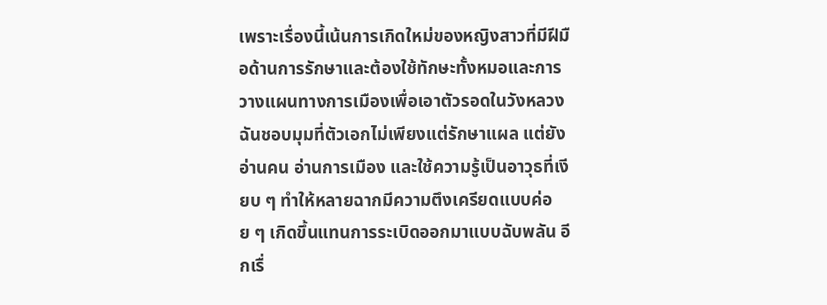เพราะเรื่องนี้เน้นการเกิดใหม่ของหญิงสาวที่มีฝีมือด้านการรักษาและต้องใช้ทักษะทั้งหมอและการวางแผนทางการเมืองเพื่อเอาตัวรอดในวังหลวง ฉันชอบมุมที่ตัวเอกไม่เพียงแต่รักษาแผล แต่ยังอ่านคน อ่านการเมือง และใช้ความรู้เป็นอาวุธที่เงียบ ๆ ทำให้หลายฉากมีความตึงเครียดแบบค่อย ๆ เกิดขึ้นแทนการระเบิดออกมาแบบฉับพลัน อีกเรื่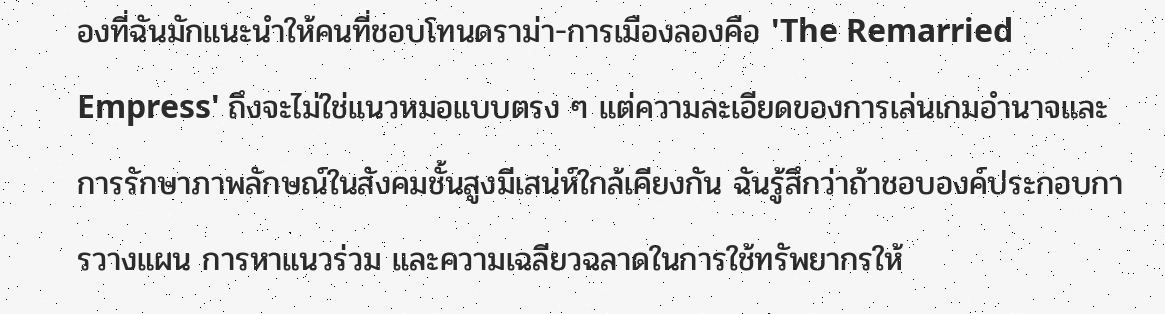องที่ฉันมักแนะนำให้คนที่ชอบโทนดราม่า-การเมืองลองคือ 'The Remarried Empress' ถึงจะไม่ใช่แนวหมอแบบตรง ๆ แต่ความละเอียดของการเล่นเกมอำนาจและการรักษาภาพลักษณ์ในสังคมชั้นสูงมีเสน่ห์ใกล้เคียงกัน ฉันรู้สึกว่าถ้าชอบองค์ประกอบการวางแผน การหาแนวร่วม และความเฉลียวฉลาดในการใช้ทรัพยากรให้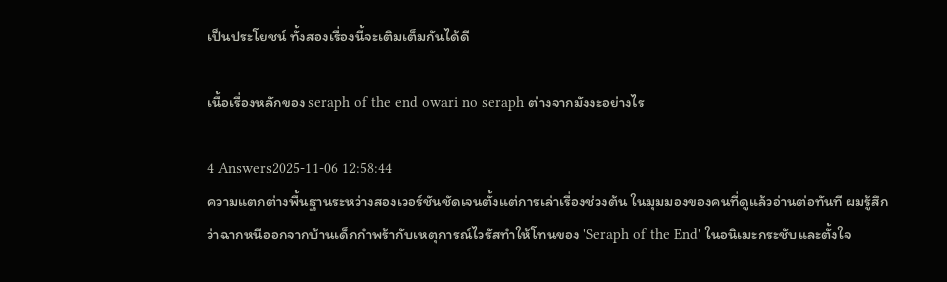เป็นประโยชน์ ทั้งสองเรื่องนี้จะเติมเต็มกันได้ดี

เนื้อเรื่องหลักของ seraph of the end owari no seraph ต่างจากมังงะอย่างไร

4 Answers2025-11-06 12:58:44
ความแตกต่างพื้นฐานระหว่างสองเวอร์ชันชัดเจนตั้งแต่การเล่าเรื่องช่วงต้น ในมุมมองของคนที่ดูแล้วอ่านต่อทันที ผมรู้สึกว่าฉากหนีออกจากบ้านเด็กกำพร้ากับเหตุการณ์ไวรัสทำให้โทนของ 'Seraph of the End' ในอนิเมะกระชับและตั้งใจ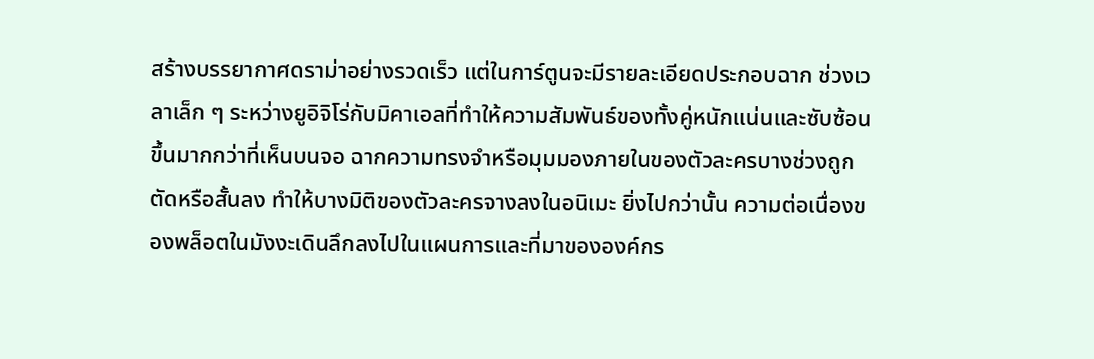สร้างบรรยากาศดราม่าอย่างรวดเร็ว แต่ในการ์ตูนจะมีรายละเอียดประกอบฉาก ช่วงเวลาเล็ก ๆ ระหว่างยูอิจิโร่กับมิคาเอลที่ทำให้ความสัมพันธ์ของทั้งคู่หนักแน่นและซับซ้อนขึ้นมากกว่าที่เห็นบนจอ ฉากความทรงจำหรือมุมมองภายในของตัวละครบางช่วงถูกตัดหรือสั้นลง ทำให้บางมิติของตัวละครจางลงในอนิเมะ ยิ่งไปกว่านั้น ความต่อเนื่องของพล็อตในมังงะเดินลึกลงไปในแผนการและที่มาขององค์กร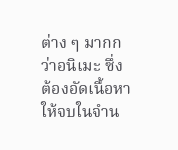ต่าง ๆ มากกว่าอนิเมะ ซึ่งต้องอัดเนื้อหาให้จบในจำน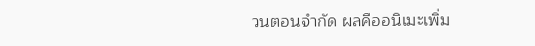วนตอนจำกัด ผลคืออนิเมะเพิ่ม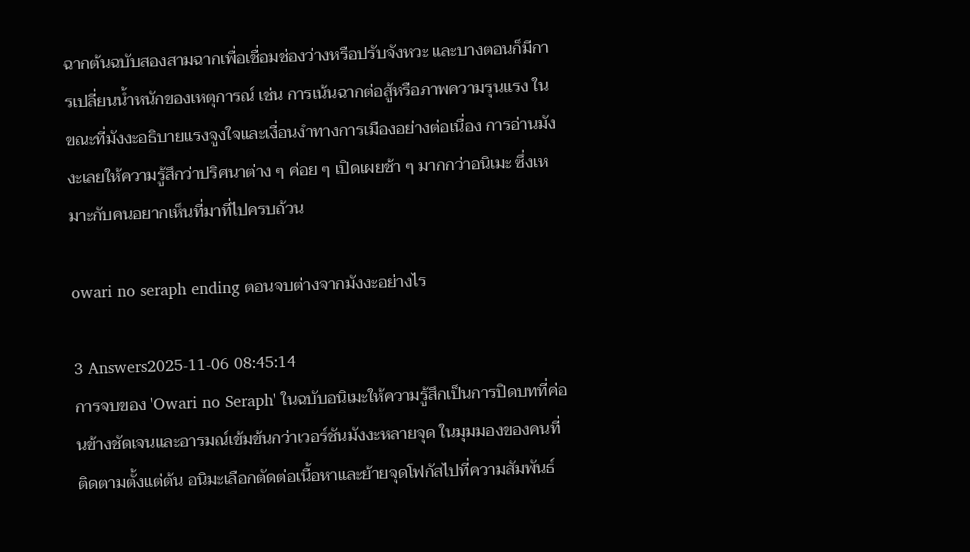ฉากต้นฉบับสองสามฉากเพื่อเชื่อมช่องว่างหรือปรับจังหวะ และบางตอนก็มีการเปลี่ยนน้ำหนักของเหตุการณ์ เช่น การเน้นฉากต่อสู้หรือภาพความรุนแรง ในขณะที่มังงะอธิบายแรงจูงใจและเงื่อนงำทางการเมืองอย่างต่อเนื่อง การอ่านมังงะเลยให้ความรู้สึกว่าปริศนาต่าง ๆ ค่อย ๆ เปิดเผยช้า ๆ มากกว่าอนิเมะ ซึ่งเหมาะกับคนอยากเห็นที่มาที่ไปครบถ้วน

owari no seraph ending ตอนจบต่างจากมังงะอย่างไร

3 Answers2025-11-06 08:45:14
การจบของ 'Owari no Seraph' ในฉบับอนิเมะให้ความรู้สึกเป็นการปิดบทที่ค่อนข้างชัดเจนและอารมณ์เข้มข้นกว่าเวอร์ชันมังงะหลายจุด ในมุมมองของคนที่ติดตามตั้งแต่ต้น อนิมะเลือกตัดต่อเนื้อหาและย้ายจุดโฟกัสไปที่ความสัมพันธ์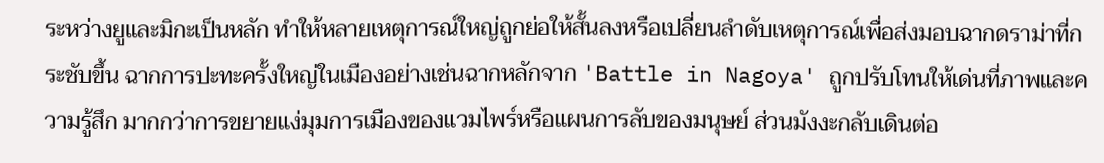ระหว่างยูและมิกะเป็นหลัก ทำให้หลายเหตุการณ์ใหญ่ถูกย่อให้สั้นลงหรือเปลี่ยนลำดับเหตุการณ์เพื่อส่งมอบฉากดราม่าที่กระชับขึ้น ฉากการปะทะครั้งใหญ่ในเมืองอย่างเช่นฉากหลักจาก 'Battle in Nagoya' ถูกปรับโทนให้เด่นที่ภาพและความรู้สึก มากกว่าการขยายแง่มุมการเมืองของแวมไพร์หรือแผนการลับของมนุษย์ ส่วนมังงะกลับเดินต่อ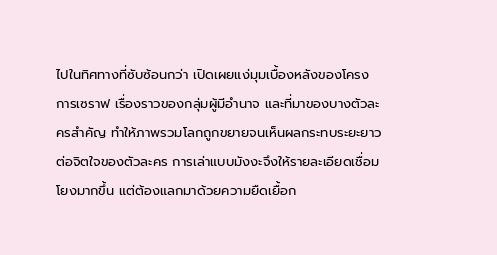ไปในทิศทางที่ซับซ้อนกว่า เปิดเผยแง่มุมเบื้องหลังของโครงการเซราฟ เรื่องราวของกลุ่มผู้มีอำนาจ และที่มาของบางตัวละครสำคัญ ทำให้ภาพรวมโลกถูกขยายจนเห็นผลกระทบระยะยาวต่อจิตใจของตัวละคร การเล่าแบบมังงะจึงให้รายละเอียดเชื่อมโยงมากขึ้น แต่ต้องแลกมาด้วยความยืดเยื้อก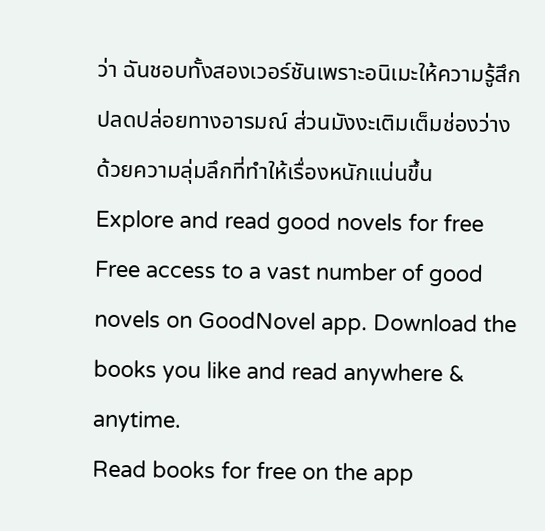ว่า ฉันชอบทั้งสองเวอร์ชันเพราะอนิเมะให้ความรู้สึกปลดปล่อยทางอารมณ์ ส่วนมังงะเติมเต็มช่องว่างด้วยความลุ่มลึกที่ทำให้เรื่องหนักแน่นขึ้น
Explore and read good novels for free
Free access to a vast number of good novels on GoodNovel app. Download the books you like and read anywhere & anytime.
Read books for free on the app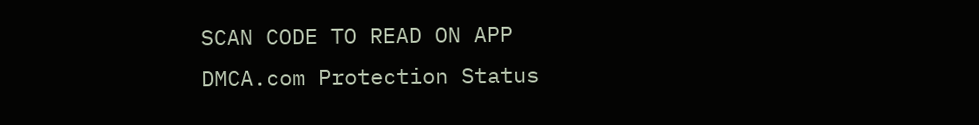SCAN CODE TO READ ON APP
DMCA.com Protection Status